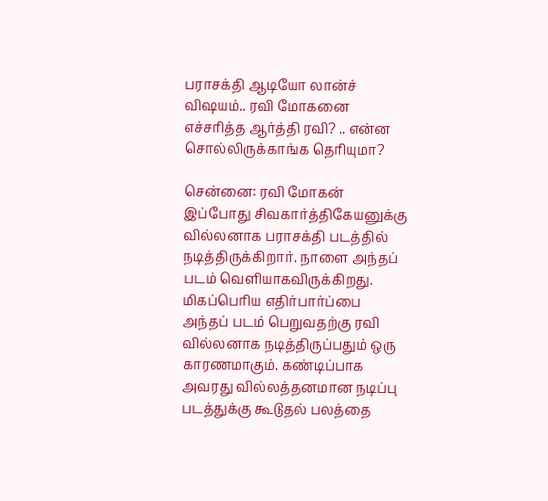பராசக்தி ஆடியோ லான்ச் விஷயம்.. ரவி மோகனை எச்சரித்த ஆர்த்தி ரவி? .. என்ன சொல்லிருக்காங்க தெரியுமா?

சென்னை: ரவி மோகன் இப்போது சிவகார்த்திகேயனுக்கு வில்லனாக பராசக்தி படத்தில் நடித்திருக்கிறார். நாளை அந்தப் படம் வெளியாகவிருக்கிறது. மிகப்பெரிய எதிர்பார்ப்பை அந்தப் படம் பெறுவதற்கு ரவி வில்லனாக நடித்திருப்பதும் ஒரு காரணமாகும். கண்டிப்பாக அவரது வில்லத்தனமான நடிப்பு படத்துக்கு கூடுதல் பலத்தை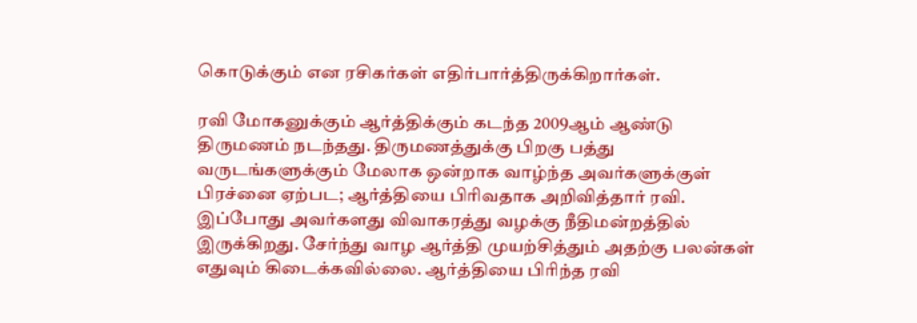கொடுக்கும் என ரசிகர்கள் எதிர்பார்த்திருக்கிறார்கள்.

ரவி மோகனுக்கும் ஆர்த்திக்கும் கடந்த 2009ஆம் ஆண்டு திருமணம் நடந்தது. திருமணத்துக்கு பிறகு பத்து வருடங்களுக்கும் மேலாக ஒன்றாக வாழ்ந்த அவர்களுக்குள் பிரச்னை ஏற்பட; ஆர்த்தியை பிரிவதாக அறிவித்தார் ரவி. இப்போது அவர்களது விவாகரத்து வழக்கு நீதிமன்றத்தில் இருக்கிறது. சேர்ந்து வாழ ஆர்த்தி முயற்சித்தும் அதற்கு பலன்கள் எதுவும் கிடைக்கவில்லை. ஆர்த்தியை பிரிந்த ரவி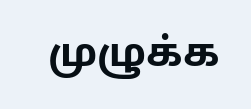முழுக்க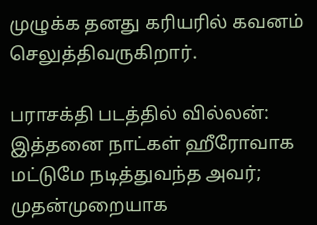முழுக்க தனது கரியரில் கவனம் செலுத்திவருகிறார்.

பராசக்தி படத்தில் வில்லன்: இத்தனை நாட்கள் ஹீரோவாக மட்டுமே நடித்துவந்த அவர்; முதன்முறையாக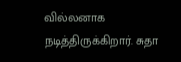வில்லனாக நடித்திருக்கிறார். சுதா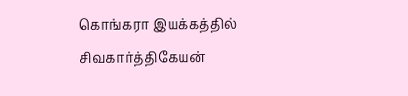கொங்கரா இயக்கத்தில் சிவகார்த்திகேயன்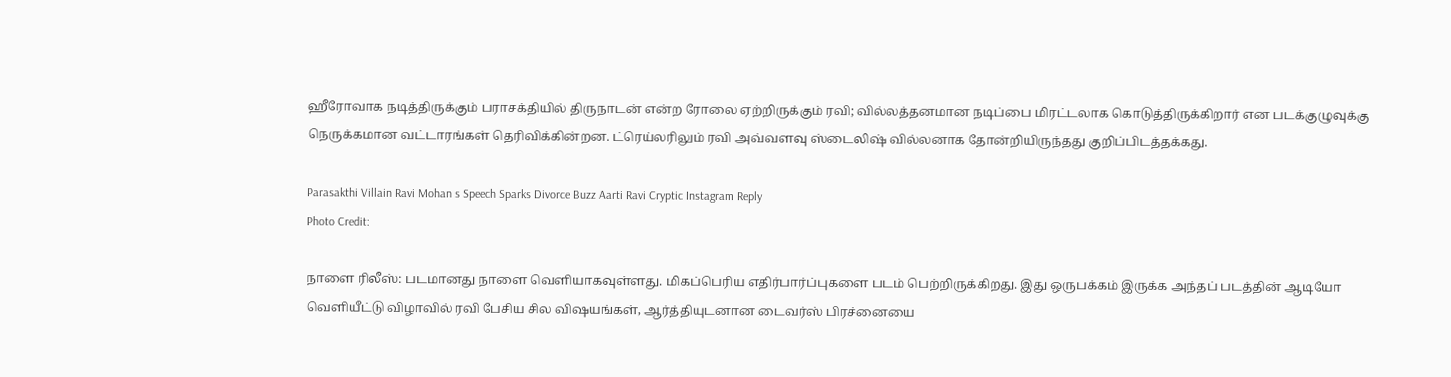ஹீரோவாக நடித்திருக்கும் பராசக்தியில் திருநாடன் என்ற ரோலை ஏற்றிருக்கும் ரவி; வில்லத்தனமான நடிப்பை மிரட்டலாக கொடுத்திருக்கிறார் என படக்குழுவுக்கு நெருக்கமான வட்டாரங்கள் தெரிவிக்கின்றன. ட்ரெய்லரிலும் ரவி அவ்வளவு ஸ்டைலிஷ் வில்லனாக தோன்றியிருந்தது குறிப்பிடத்தக்கது.

Parasakthi Villain Ravi Mohan s Speech Sparks Divorce Buzz Aarti Ravi Cryptic Instagram Reply
Photo Credit:

நாளை ரிலீஸ்: படமானது நாளை வெளியாகவுள்ளது. மிகப்பெரிய எதிர்பார்ப்புகளை படம் பெற்றிருக்கிறது. இது ஒருபக்கம் இருக்க அந்தப் படத்தின் ஆடியோ வெளியீட்டு விழாவில் ரவி பேசிய சில விஷயங்கள், ஆர்த்தியுடனான டைவர்ஸ் பிரச்னையை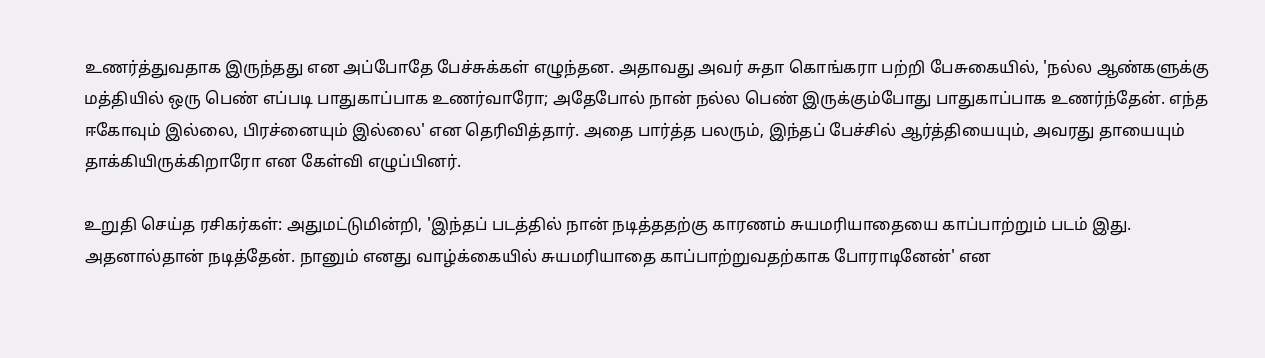உணர்த்துவதாக இருந்தது என அப்போதே பேச்சுக்கள் எழுந்தன. அதாவது அவர் சுதா கொங்கரா பற்றி பேசுகையில், 'நல்ல ஆண்களுக்கு மத்தியில் ஒரு பெண் எப்படி பாதுகாப்பாக உணர்வாரோ; அதேபோல் நான் நல்ல பெண் இருக்கும்போது பாதுகாப்பாக உணர்ந்தேன். எந்த ஈகோவும் இல்லை, பிரச்னையும் இல்லை' என தெரிவித்தார். அதை பார்த்த பலரும், இந்தப் பேச்சில் ஆர்த்தியையும், அவரது தாயையும் தாக்கியிருக்கிறாரோ என கேள்வி எழுப்பினர்.

உறுதி செய்த ரசிகர்கள்: அதுமட்டுமின்றி, 'இந்தப் படத்தில் நான் நடித்ததற்கு காரணம் சுயமரியாதையை காப்பாற்றும் படம் இது. அதனால்தான் நடித்தேன். நானும் எனது வாழ்க்கையில் சுயமரியாதை காப்பாற்றுவதற்காக போராடினேன்' என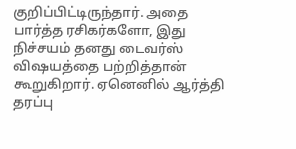குறிப்பிட்டிருந்தார். அதை பார்த்த ரசிகர்களோ, இது நிச்சயம் தனது டைவர்ஸ் விஷயத்தை பற்றித்தான் கூறுகிறார். ஏனெனில் ஆர்த்தி தரப்பு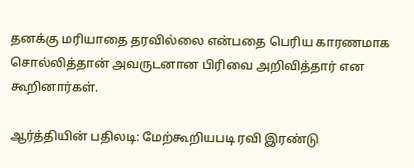தனக்கு மரியாதை தரவில்லை என்பதை பெரிய காரணமாக சொல்லித்தான் அவருடனான பிரிவை அறிவித்தார் என கூறினார்கள்.

ஆர்த்தியின் பதிலடி: மேற்கூறியபடி ரவி இரண்டு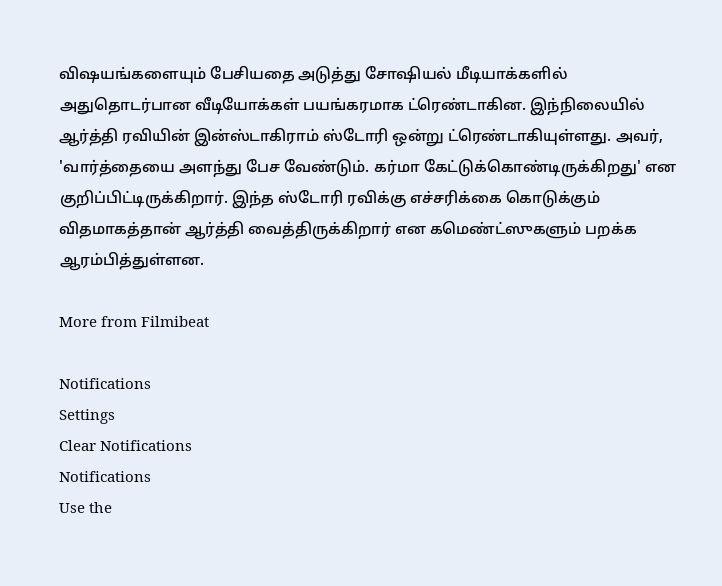விஷயங்களையும் பேசியதை அடுத்து சோஷியல் மீடியாக்களில் அதுதொடர்பான வீடியோக்கள் பயங்கரமாக ட்ரெண்டாகின. இந்நிலையில் ஆர்த்தி ரவியின் இன்ஸ்டாகிராம் ஸ்டோரி ஒன்று ட்ரெண்டாகியுள்ளது. அவர், 'வார்த்தையை அளந்து பேச வேண்டும். கர்மா கேட்டுக்கொண்டிருக்கிறது' என குறிப்பிட்டிருக்கிறார். இந்த ஸ்டோரி ரவிக்கு எச்சரிக்கை கொடுக்கும் விதமாகத்தான் ஆர்த்தி வைத்திருக்கிறார் என கமெண்ட்ஸுகளும் பறக்க ஆரம்பித்துள்ளன.

More from Filmibeat

Notifications
Settings
Clear Notifications
Notifications
Use the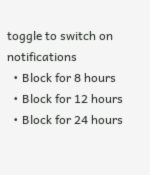toggle to switch on notifications
  • Block for 8 hours
  • Block for 12 hours
  • Block for 24 hours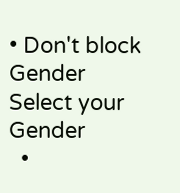• Don't block
Gender
Select your Gender
  •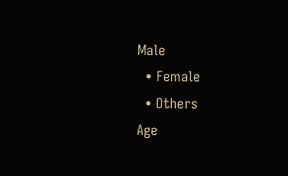Male
  • Female
  • Others
Age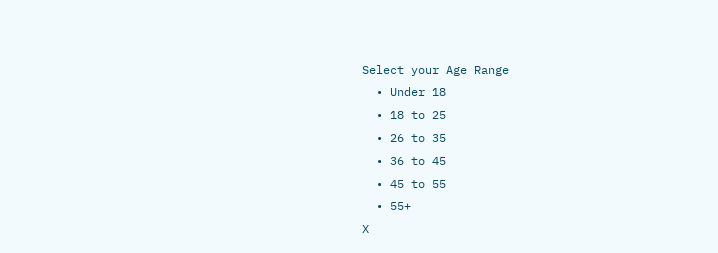Select your Age Range
  • Under 18
  • 18 to 25
  • 26 to 35
  • 36 to 45
  • 45 to 55
  • 55+
X